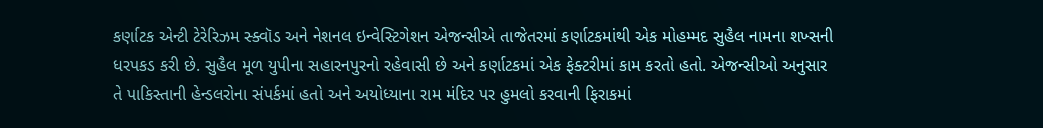કર્ણાટક એન્ટી ટેરેરિઝમ સ્ક્વૉડ અને નેશનલ ઇન્વેસ્ટિગેશન એજન્સીએ તાજેતરમાં કર્ણાટકમાંથી એક મોહમ્મદ સુહૈલ નામના શખ્સની ધરપકડ કરી છે. સુહૈલ મૂળ યુપીના સહારનપુરનો રહેવાસી છે અને કર્ણાટકમાં એક ફેક્ટરીમાં કામ કરતો હતો. એજન્સીઓ અનુસાર તે પાકિસ્તાની હેન્ડલરોના સંપર્કમાં હતો અને અયોધ્યાના રામ મંદિર પર હુમલો કરવાની ફિરાકમાં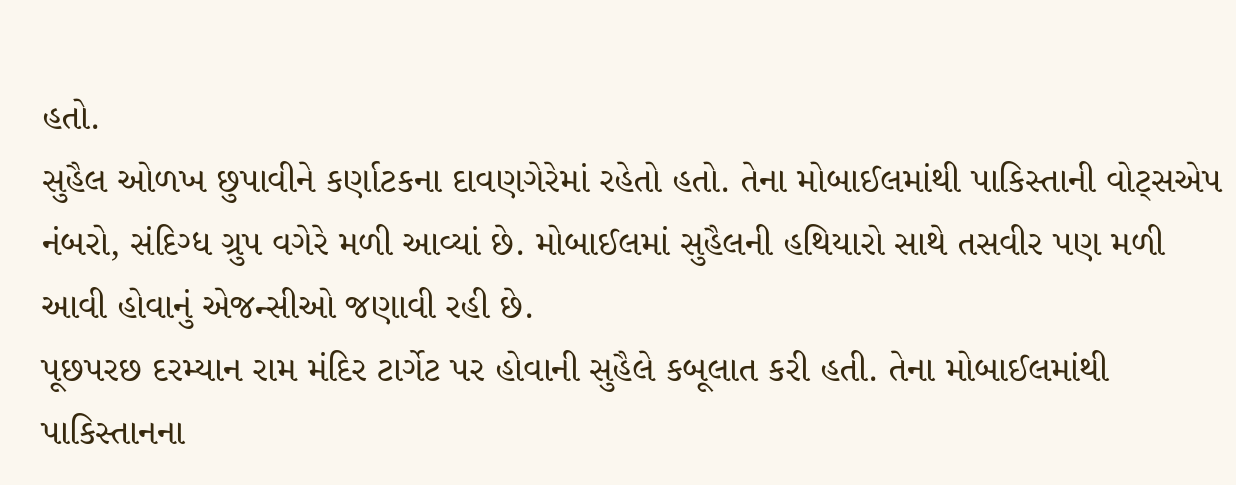હતો.
સુહૈલ ઓળખ છુપાવીને કર્ણાટકના દાવણગેરેમાં રહેતો હતો. તેના મોબાઈલમાંથી પાકિસ્તાની વોટ્સએપ નંબરો, સંદિગ્ધ ગ્રુપ વગેરે મળી આવ્યાં છે. મોબાઈલમાં સુહૈલની હથિયારો સાથે તસવીર પણ મળી આવી હોવાનું એજન્સીઓ જણાવી રહી છે.
પૂછપરછ દરમ્યાન રામ મંદિર ટાર્ગેટ પર હોવાની સુહૈલે કબૂલાત કરી હતી. તેના મોબાઈલમાંથી પાકિસ્તાનના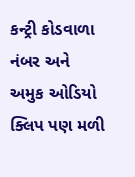કન્ટ્રી કોડવાળા નંબર અને અમુક ઓડિયો ક્લિપ પણ મળી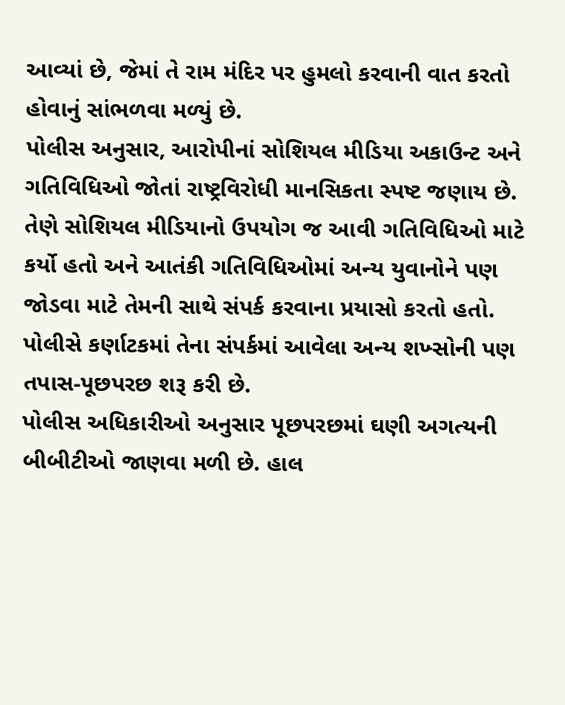આવ્યાં છે, જેમાં તે રામ મંદિર પર હુમલો કરવાની વાત કરતો હોવાનું સાંભળવા મળ્યું છે.
પોલીસ અનુસાર, આરોપીનાં સોશિયલ મીડિયા અકાઉન્ટ અને ગતિવિધિઓ જોતાં રાષ્ટ્રવિરોધી માનસિકતા સ્પષ્ટ જણાય છે. તેણે સોશિયલ મીડિયાનો ઉપયોગ જ આવી ગતિવિધિઓ માટે કર્યો હતો અને આતંકી ગતિવિધિઓમાં અન્ય યુવાનોને પણ જોડવા માટે તેમની સાથે સંપર્ક કરવાના પ્રયાસો કરતો હતો. પોલીસે કર્ણાટકમાં તેના સંપર્કમાં આવેલા અન્ય શખ્સોની પણ તપાસ-પૂછપરછ શરૂ કરી છે.
પોલીસ અધિકારીઓ અનુસાર પૂછપરછમાં ઘણી અગત્યની બીબીટીઓ જાણવા મળી છે. હાલ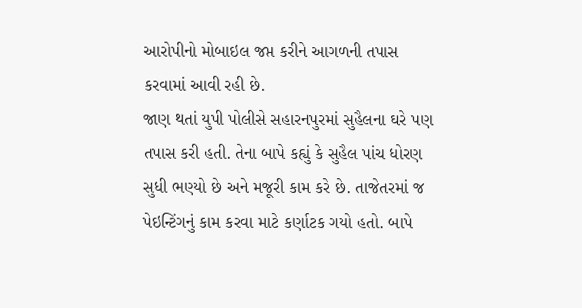આરોપીનો મોબાઇલ જપ્ત કરીને આગળની તપાસ કરવામાં આવી રહી છે.
જાણ થતાં યુપી પોલીસે સહારનપુરમાં સુહૈલના ઘરે પણ તપાસ કરી હતી. તેના બાપે કહ્યું કે સુહૈલ પાંચ ધોરણ સુધી ભણ્યો છે અને મજૂરી કામ કરે છે. તાજેતરમાં જ પેઇન્ટિંગનું કામ કરવા માટે કર્ણાટક ગયો હતો. બાપે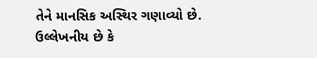તેને માનસિક અસ્થિર ગણાવ્યો છે. ઉલ્લેખનીય છે કે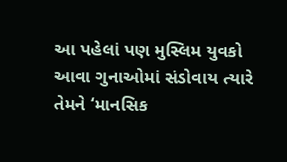આ પહેલાં પણ મુસ્લિમ યુવકો આવા ગુનાઓમાં સંડોવાય ત્યારે તેમને ‘માનસિક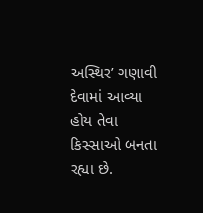અસ્થિર’ ગણાવી દેવામાં આવ્યા હોય તેવા કિસ્સાઓ બનતા રહ્યા છે.